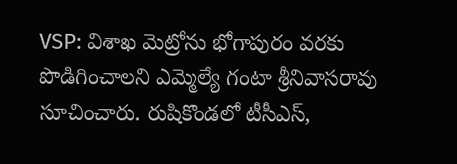VSP: విశాఖ మెట్రోను భోగాపురం వరకు పొడిగించాలని ఎమ్మెల్యే గంటా శ్రీనివాసరావు సూచించారు. రుషికొండలో టీసీఎస్,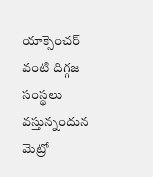యాక్సెంచర్ వంటి దిగ్గజ సంస్థలు వస్తున్నందున మెట్రో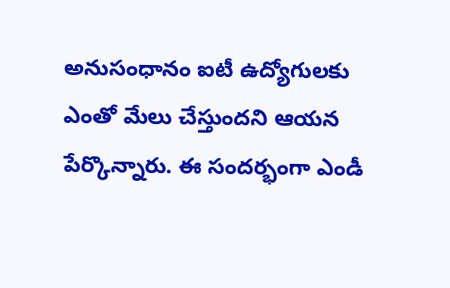అనుసంధానం ఐటీ ఉద్యోగులకు ఎంతో మేలు చేస్తుందని ఆయన పేర్కొన్నారు. ఈ సందర్భంగా ఎండీ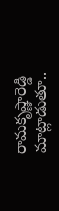రామకృష్ణారెడ్డి మాట్లాడుతూ..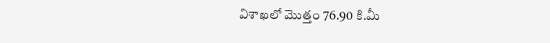విశాఖలో మొత్తం 76.90 కి.మీ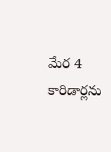మేర 4 కారిడార్లను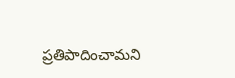ప్రతిపాదించామని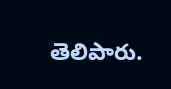తెలిపారు.